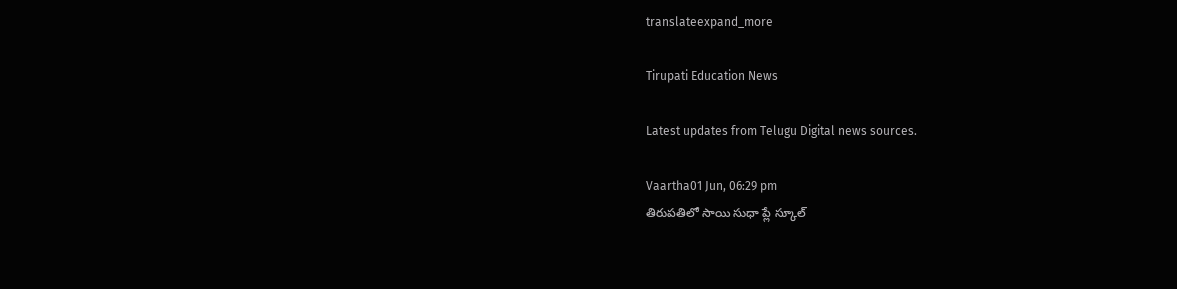translateexpand_more

Tirupati Education News

Latest updates from Telugu Digital news sources.

Vaartha01 Jun, 06:29 pm
తిరుపతిలో సాయి సుధా ప్లే స్కూల్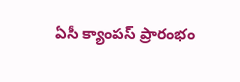ఏసీ క్యాంపస్ ప్రారంభం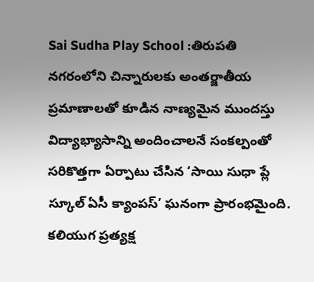Sai Sudha Play School :తిరుపతి నగరంలోని చిన్నారులకు అంతర్జాతీయ ప్రమాణాలతో కూడిన నాణ్యమైన ముందస్తు విద్యాభ్యాసాన్ని అందించాలనే సంకల్పంతో సరికొత్తగా ఏర్పాటు చేసిన ‘సాయి సుధా ప్లే స్కూల్ ఏసీ క్యాంపస్’ ఘనంగా ప్రారంభమైంది. కలియుగ ప్రత్యక్ష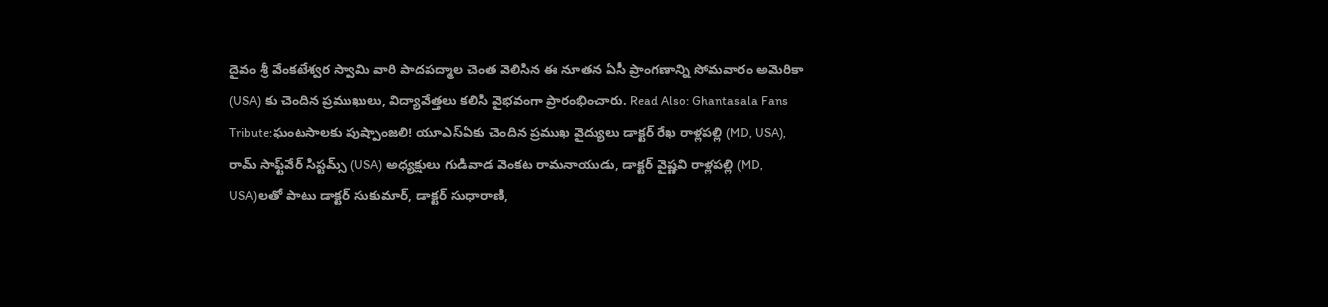దైవం శ్రీ వేంకటేశ్వర స్వామి వారి పాదపద్మాల చెంత వెలిసిన ఈ నూతన ఏసీ ప్రాంగణాన్ని సోమవారం అమెరికా (USA) కు చెందిన ప్రముఖులు, విద్యావేత్తలు కలిసి వైభవంగా ప్రారంభించారు. Read Also: Ghantasala Fans Tribute:ఘంటసాలకు పుష్పాంజలి! యూఎస్‌ఏకు చెందిన ప్రముఖ వైద్యులు డాక్టర్ రేఖ రాళ్లపల్లి (MD, USA), రామ్ సాఫ్ట్‌వేర్ సిస్టమ్స్ (USA) అధ్యక్షులు గుడివాడ వెంకట రామనాయుడు, డాక్టర్ వైష్ణవి రాళ్లపల్లి (MD, USA)లతో పాటు డాక్టర్ సుకుమార్, డాక్టర్ సుధారాణి,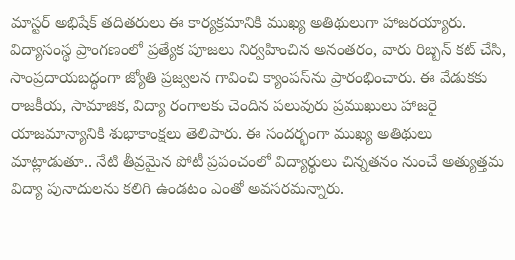మాస్టర్ అభిషేక్ తదితరులు ఈ కార్యక్రమానికి ముఖ్య అతిథులుగా హాజరయ్యారు. విద్యాసంస్థ ప్రాంగణంలో ప్రత్యేక పూజలు నిర్వహించిన అనంతరం, వారు రిబ్బన్ కట్ చేసి, సాంప్రదాయబద్ధంగా జ్యోతి ప్రజ్వలన గావించి క్యాంపస్‌ను ప్రారంభించారు. ఈ వేడుకకు రాజకీయ, సామాజిక, విద్యా రంగాలకు చెందిన పలువురు ప్రముఖులు హాజరై యాజమాన్యానికి శుభాకాంక్షలు తెలిపారు. ఈ సందర్భంగా ముఖ్య అతిథులు మాట్లాడుతూ.. నేటి తీవ్రమైన పోటీ ప్రపంచంలో విద్యార్థులు చిన్నతనం నుంచే అత్యుత్తమ విద్యా పునాదులను కలిగి ఉండటం ఎంతో అవసరమన్నారు.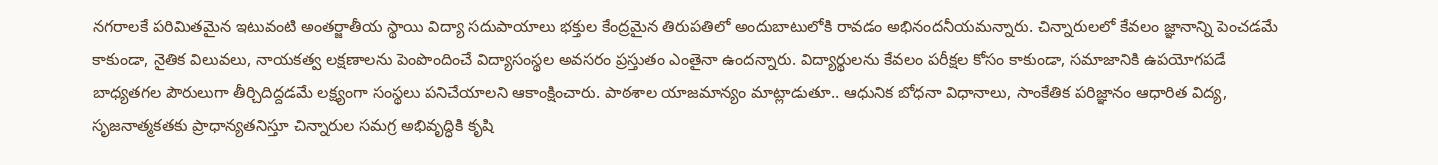నగరాలకే పరిమితమైన ఇటువంటి అంతర్జాతీయ స్థాయి విద్యా సదుపాయాలు భక్తుల కేంద్రమైన తిరుపతిలో అందుబాటులోకి రావడం అభినందనీయమన్నారు. చిన్నారులలో కేవలం జ్ఞానాన్ని పెంచడమే కాకుండా, నైతిక విలువలు, నాయకత్వ లక్షణాలను పెంపొందించే విద్యాసంస్థల అవసరం ప్రస్తుతం ఎంతైనా ఉందన్నారు. విద్యార్థులను కేవలం పరీక్షల కోసం కాకుండా, సమాజానికి ఉపయోగపడే బాధ్యతగల పౌరులుగా తీర్చిదిద్దడమే లక్ష్యంగా సంస్థలు పనిచేయాలని ఆకాంక్షించారు. పాఠశాల యాజమాన్యం మాట్లాడుతూ.. ఆధునిక బోధనా విధానాలు, సాంకేతిక పరిజ్ఞానం ఆధారిత విద్య, సృజనాత్మకతకు ప్రాధాన్యతనిస్తూ చిన్నారుల సమగ్ర అభివృద్ధికి కృషి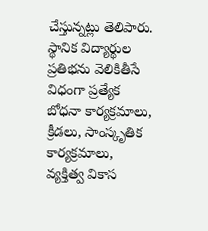చేస్తున్నట్లు తెలిపారు. స్థానిక విద్యార్థుల ప్రతిభను వెలికితీసే విధంగా ప్రత్యేక బోధనా కార్యక్రమాలు, క్రీడలు, సాంస్కృతిక కార్యక్రమాలు, వ్యక్తిత్వ వికాస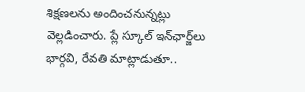శిక్షణలను అందించనున్నట్లు వెల్లడించారు. ప్లే స్కూల్ ఇన్‌ఛార్జ్‌లు భార్గవి, రేవతి మాట్లాడుతూ..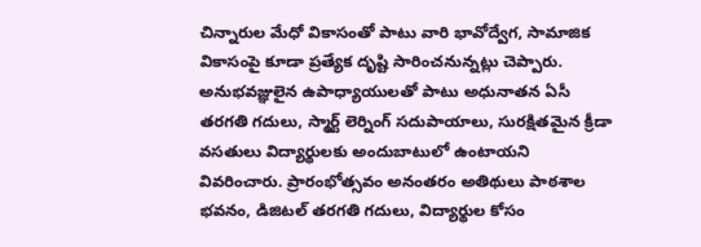చిన్నారుల మేధో వికాసంతో పాటు వారి భావోద్వేగ, సామాజిక వికాసంపై కూడా ప్రత్యేక దృష్టి సారించనున్నట్లు చెప్పారు. అనుభవజ్ఞులైన ఉపాధ్యాయులతో పాటు అధునాతన ఏసీ తరగతి గదులు, స్మార్ట్ లెర్నింగ్ సదుపాయాలు, సురక్షితమైన క్రీడా వసతులు విద్యార్థులకు అందుబాటులో ఉంటాయని వివరించారు. ప్రారంభోత్సవం అనంతరం అతిథులు పాఠశాల భవనం, డిజిటల్ తరగతి గదులు, విద్యార్థుల కోసం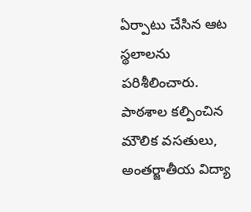ఏర్పాటు చేసిన ఆట స్థలాలను పరిశీలించారు. పాఠశాల కల్పించిన మౌలిక వసతులు, అంతర్జాతీయ విద్యా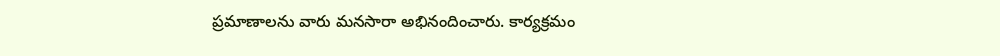ప్రమాణాలను వారు మనసారా అభినందించారు. కార్యక్రమం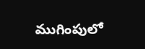ముగింపులో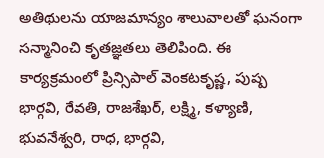అతిథులను యాజమాన్యం శాలువాలతో ఘనంగా సన్మానించి కృతజ్ఞతలు తెలిపింది. ఈ కార్యక్రమంలో ప్రిన్సిపాల్ వెంకటకృష్ణ, పుష్ప భార్గవి, రేవతి, రాజశేఖర్, లక్ష్మి, కళ్యాణి, భువనేశ్వరి, రాధ, భార్గవి,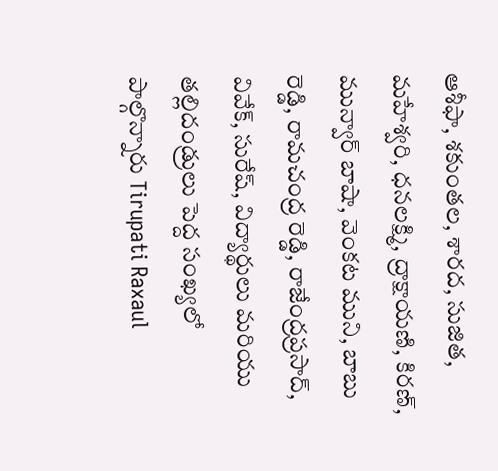ఆశీఫా, శకుంతల, శారద, సుజిత, మహేశ్వరి, ధనలక్ష్మి, ద్రాక్షాయణి, కిరణ్, మున్వార్ బాషా, వెంకట ముని, బాబు రెడ్డి, రామచంద్ర రెడ్డి, రాజేంద్రప్రసాద్, వివేక్, సురేష్, విద్యార్థులు మరియు తల్లిదండ్రులు పెద్ద సంఖ్యలో పాల్గొన్నారు Tirupati Raxaul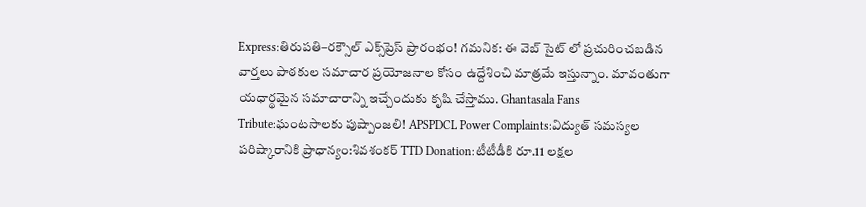Express:తిరుపతి–రక్సౌల్ ఎక్స్‌ప్రెస్ ప్రారంభం! గమనిక: ఈ వెబ్ సైట్ లో ప్రచురించబడిన వార్తలు పాఠకుల సమాచార ప్రయోజనాల కోసం ఉద్దేశించి మాత్రమే ఇస్తున్నాం. మావంతుగా యధార్థమైన సమాచారాన్ని ఇచ్చేందుకు కృషి చేస్తాము. Ghantasala Fans Tribute:ఘంటసాలకు పుష్పాంజలి! APSPDCL Power Complaints:విద్యుత్ సమస్యల పరిష్కారానికి ప్రాధాన్యం:శివశంకర్ TTD Donation:టీటీడీకి రూ.11 లక్షల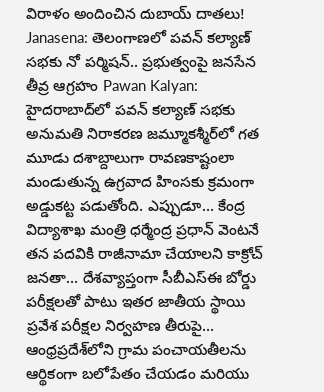విరాళం అందించిన దుబాయ్ దాతలు! Janasena: తెలంగాణలో పవన్ కల్యాణ్ సభకు నో పర్మిషన్.. ప్రభుత్వంపై జనసేన తీవ్ర ఆగ్రహం Pawan Kalyan: హైదరాబాద్‌లో పవన్ కల్యాణ్ సభకు అనుమతి నిరాకరణ జమ్మూకశ్మీర్‌లో గత మూడు దశాబ్దాలుగా రావణకాష్టంలా మండుతున్న ఉగ్రవాద హింసకు క్రమంగా అడ్డుకట్ట పడుతోంది. ఎప్పుడూ... కేంద్ర విద్యాశాఖ మంత్రి ధర్మేంద్ర ప్రధాన్ వెంటనే తన పదవికి రాజీనామా చేయాలని కాక్రోచ్ జనతా... దేశవ్యాప్తంగా సీబీఎస్ఈ బోర్డు పరీక్షలతో పాటు ఇతర జాతీయ స్థాయి ప్రవేశ పరీక్షల నిర్వహణ తీరుపై... ఆంధ్రప్రదేశ్‌లోని గ్రామ పంచాయతీలను ఆర్థికంగా బలోపేతం చేయడం మరియు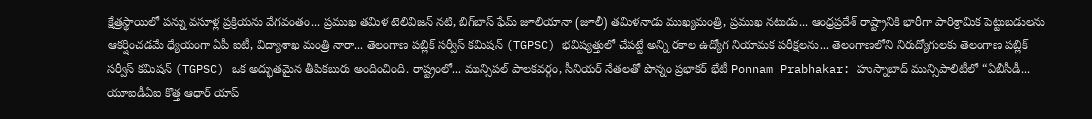క్షేత్రస్థాయిలో పన్ను వసూళ్ల ప్రక్రియను వేగవంతం... ప్రముఖ తమిళ టెలివిజన్ నటి, బిగ్‌బాస్ ఫేమ్ జూలియానా (జూలీ) తమిళనాడు ముఖ్యమంత్రి, ప్రముఖ నటుడు... ఆంధ్రప్రదేశ్ రాష్ట్రానికి భారీగా పారిశ్రామిక పెట్టుబడులను ఆకర్షించడమే ధ్యేయంగా ఏపీ ఐటీ, విద్యాశాఖ మంత్రి నారా... తెలంగాణ పబ్లిక్ సర్వీస్ కమిషన్ (TGPSC) భవిష్యత్తులో చేపట్టే అన్ని రకాల ఉద్యోగ నియామక పరీక్షలను... తెలంగాణలోని నిరుద్యోగులకు తెలంగాణ పబ్లిక్ సర్వీస్ కమిషన్ (TGPSC) ఒక అద్భుతమైన తీపికబురు అందించింది. రాష్ట్రంలో... మున్సిపల్ పాలకవర్గం, సీనియర్ నేతలతో పొన్నం ప్రభాకర్ భేటీ Ponnam Prabhakar: హుస్నాబాద్ మున్సిపాలిటీలో “ఏబీసీడీ... యూఐడీఏఐ కొత్త ఆధార్ యాప్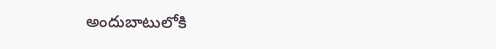అందుబాటులోకి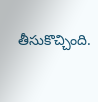తీసుకొచ్చింది.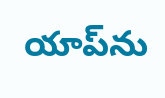యాప్‌ను